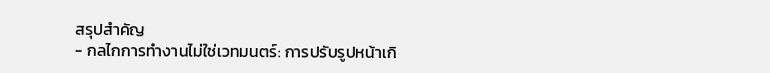สรุปสำคัญ
- กลไกการทำงานไม่ใช่เวทมนตร์: การปรับรูปหน้าเกิ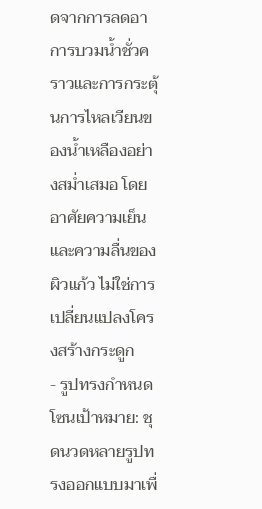ดจากการลดอาการบวมน้ำชั่วคราวและการกระตุ้นการไหลเวียนของน้ำเหลืองอย่างสม่ำเสมอ โดยอาศัยความเย็นและความลื่นของผิวแก้ว ไม่ใช่การเปลี่ยนแปลงโครงสร้างกระดูก
- รูปทรงกำหนดโซนเป้าหมาย: ชุดนวดหลายรูปทรงออกแบบมาเพื่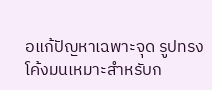อแก้ปัญหาเฉพาะจุด รูปทรงโค้งมนเหมาะสำหรับก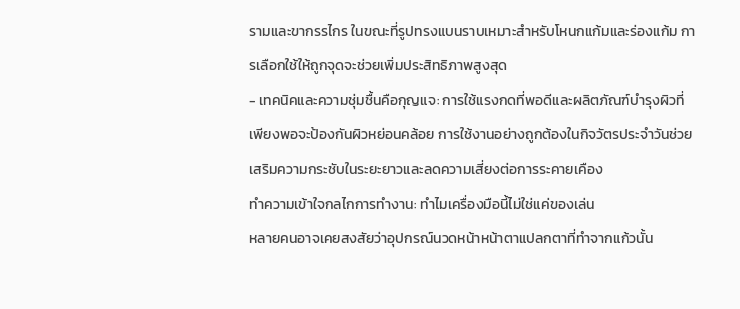รามและขากรรไกร ในขณะที่รูปทรงแบนราบเหมาะสำหรับโหนกแก้มและร่องแก้ม การเลือกใช้ให้ถูกจุดจะช่วยเพิ่มประสิทธิภาพสูงสุด
- เทคนิคและความชุ่มชื้นคือกุญแจ: การใช้แรงกดที่พอดีและผลิตภัณฑ์บำรุงผิวที่เพียงพอจะป้องกันผิวหย่อนคล้อย การใช้งานอย่างถูกต้องในกิจวัตรประจำวันช่วยเสริมความกระชับในระยะยาวและลดความเสี่ยงต่อการระคายเคือง
ทำความเข้าใจกลไกการทำงาน: ทำไมเครื่องมือนี้ไม่ใช่แค่ของเล่น
หลายคนอาจเคยสงสัยว่าอุปกรณ์นวดหน้าหน้าตาแปลกตาที่ทำจากแก้วนั้น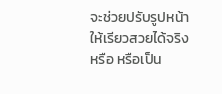จะช่วยปรับรูปหน้าให้เรียวสวยได้จริงหรือ หรือเป็น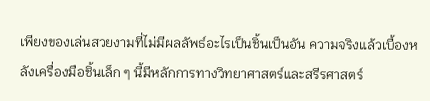เพียงของเล่นสวยงามที่ไม่มีผลลัพธ์อะไรเป็นชิ้นเป็นอัน ความจริงแล้วเบื้องหลังเครื่องมือชิ้นเล็ก ๆ นี้มีหลักการทางวิทยาศาสตร์และสรีรศาสตร์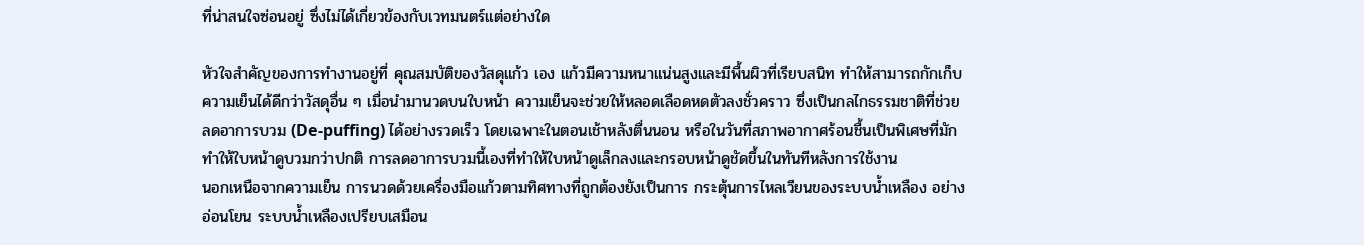ที่น่าสนใจซ่อนอยู่ ซึ่งไม่ได้เกี่ยวข้องกับเวทมนตร์แต่อย่างใด

หัวใจสำคัญของการทำงานอยู่ที่ คุณสมบัติของวัสดุแก้ว เอง แก้วมีความหนาแน่นสูงและมีพื้นผิวที่เรียบสนิท ทำให้สามารถกักเก็บความเย็นได้ดีกว่าวัสดุอื่น ๆ เมื่อนำมานวดบนใบหน้า ความเย็นจะช่วยให้หลอดเลือดหดตัวลงชั่วคราว ซึ่งเป็นกลไกธรรมชาติที่ช่วย ลดอาการบวม (De-puffing) ได้อย่างรวดเร็ว โดยเฉพาะในตอนเช้าหลังตื่นนอน หรือในวันที่สภาพอากาศร้อนชื้นเป็นพิเศษที่มักทำให้ใบหน้าดูบวมกว่าปกติ การลดอาการบวมนี้เองที่ทำให้ใบหน้าดูเล็กลงและกรอบหน้าดูชัดขึ้นในทันทีหลังการใช้งาน
นอกเหนือจากความเย็น การนวดด้วยเครื่องมือแก้วตามทิศทางที่ถูกต้องยังเป็นการ กระตุ้นการไหลเวียนของระบบน้ำเหลือง อย่างอ่อนโยน ระบบน้ำเหลืองเปรียบเสมือน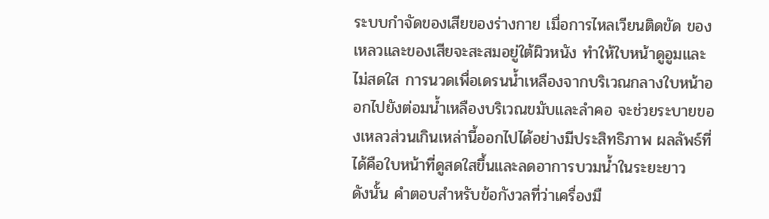ระบบกำจัดของเสียของร่างกาย เมื่อการไหลเวียนติดขัด ของเหลวและของเสียจะสะสมอยู่ใต้ผิวหนัง ทำให้ใบหน้าดูอูมและไม่สดใส การนวดเพื่อเดรนน้ำเหลืองจากบริเวณกลางใบหน้าออกไปยังต่อมน้ำเหลืองบริเวณขมับและลำคอ จะช่วยระบายของเหลวส่วนเกินเหล่านี้ออกไปได้อย่างมีประสิทธิภาพ ผลลัพธ์ที่ได้คือใบหน้าที่ดูสดใสขึ้นและลดอาการบวมน้ำในระยะยาว
ดังนั้น คำตอบสำหรับข้อกังวลที่ว่าเครื่องมื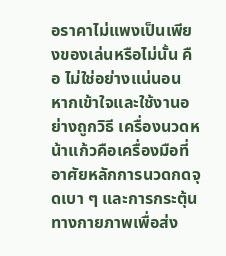อราคาไม่แพงเป็นเพียงของเล่นหรือไม่นั้น คือ ไม่ใช่อย่างแน่นอน หากเข้าใจและใช้งานอย่างถูกวิธี เครื่องนวดหน้าแก้วคือเครื่องมือที่อาศัยหลักการนวดกดจุดเบา ๆ และการกระตุ้นทางกายภาพเพื่อส่ง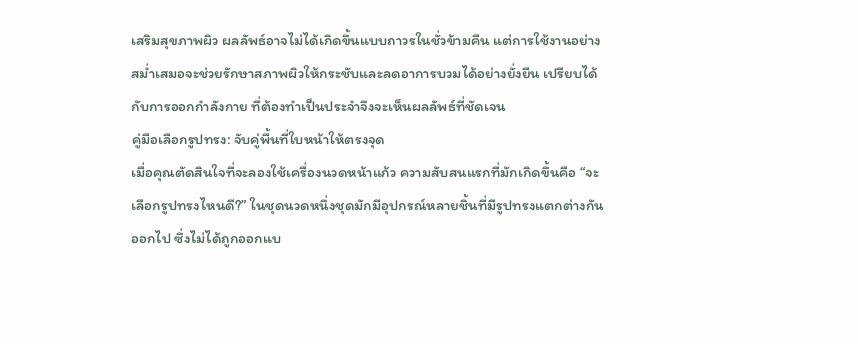เสริมสุขภาพผิว ผลลัพธ์อาจไม่ได้เกิดขึ้นแบบถาวรในชั่วข้ามคืน แต่การใช้งานอย่างสม่ำเสมอจะช่วยรักษาสภาพผิวให้กระชับและลดอาการบวมได้อย่างยั่งยืน เปรียบได้กับการออกกำลังกาย ที่ต้องทำเป็นประจำจึงจะเห็นผลลัพธ์ที่ชัดเจน
คู่มือเลือกรูปทรง: จับคู่พื้นที่ใบหน้าให้ตรงจุด
เมื่อคุณตัดสินใจที่จะลองใช้เครื่องนวดหน้าแก้ว ความสับสนแรกที่มักเกิดขึ้นคือ “จะเลือกรูปทรงไหนดี?” ในชุดนวดหนึ่งชุดมักมีอุปกรณ์หลายชิ้นที่มีรูปทรงแตกต่างกันออกไป ซึ่งไม่ได้ถูกออกแบ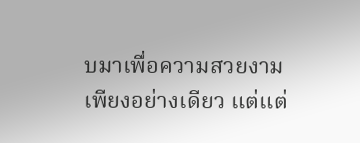บมาเพื่อความสวยงามเพียงอย่างเดียว แต่แต่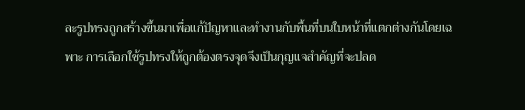ละรูปทรงถูกสร้างขึ้นมาเพื่อแก้ปัญหาและทำงานกับพื้นที่บนใบหน้าที่แตกต่างกันโดยเฉพาะ การเลือกใช้รูปทรงให้ถูกต้องตรงจุดจึงเป็นกุญแจสำคัญที่จะปลด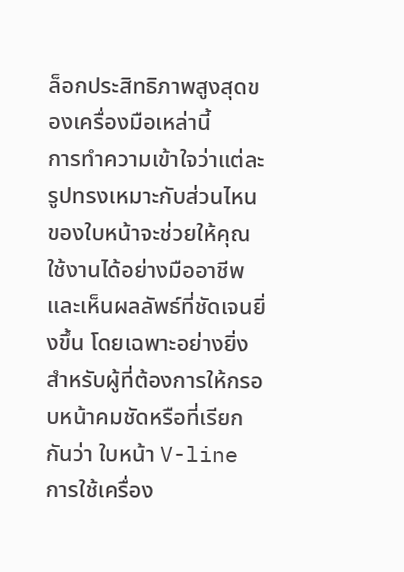ล็อกประสิทธิภาพสูงสุดของเครื่องมือเหล่านี้
การทำความเข้าใจว่าแต่ละรูปทรงเหมาะกับส่วนไหนของใบหน้าจะช่วยให้คุณใช้งานได้อย่างมืออาชีพและเห็นผลลัพธ์ที่ชัดเจนยิ่งขึ้น โดยเฉพาะอย่างยิ่งสำหรับผู้ที่ต้องการให้กรอบหน้าคมชัดหรือที่เรียกกันว่า ใบหน้า V-line การใช้เครื่อง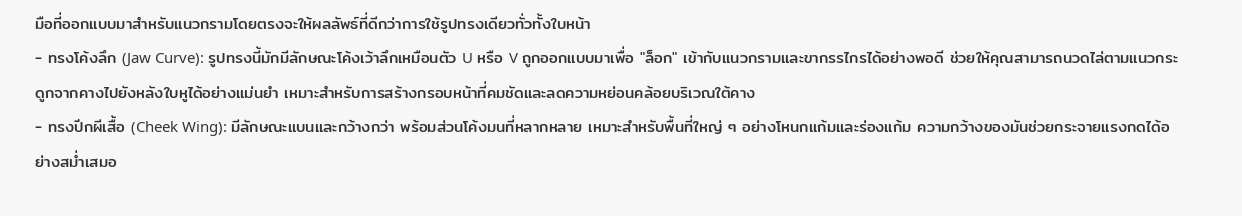มือที่ออกแบบมาสำหรับแนวกรามโดยตรงจะให้ผลลัพธ์ที่ดีกว่าการใช้รูปทรงเดียวทั่วทั้งใบหน้า
- ทรงโค้งลึก (Jaw Curve): รูปทรงนี้มักมีลักษณะโค้งเว้าลึกเหมือนตัว U หรือ V ถูกออกแบบมาเพื่อ "ล็อก" เข้ากับแนวกรามและขากรรไกรได้อย่างพอดี ช่วยให้คุณสามารถนวดไล่ตามแนวกระดูกจากคางไปยังหลังใบหูได้อย่างแม่นยำ เหมาะสำหรับการสร้างกรอบหน้าที่คมชัดและลดความหย่อนคล้อยบริเวณใต้คาง
- ทรงปีกผีเสื้อ (Cheek Wing): มีลักษณะแบนและกว้างกว่า พร้อมส่วนโค้งมนที่หลากหลาย เหมาะสำหรับพื้นที่ใหญ่ ๆ อย่างโหนกแก้มและร่องแก้ม ความกว้างของมันช่วยกระจายแรงกดได้อย่างสม่ำเสมอ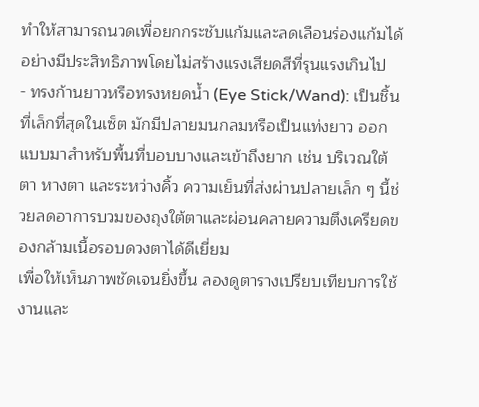ทำให้สามารถนวดเพื่อยกกระชับแก้มและลดเลือนร่องแก้มได้อย่างมีประสิทธิภาพโดยไม่สร้างแรงเสียดสีที่รุนแรงเกินไป
- ทรงก้านยาวหรือทรงหยดน้ำ (Eye Stick/Wand): เป็นชิ้นที่เล็กที่สุดในเซ็ต มักมีปลายมนกลมหรือเป็นแท่งยาว ออกแบบมาสำหรับพื้นที่บอบบางและเข้าถึงยาก เช่น บริเวณใต้ตา หางตา และระหว่างคิ้ว ความเย็นที่ส่งผ่านปลายเล็ก ๆ นี้ช่วยลดอาการบวมของถุงใต้ตาและผ่อนคลายความตึงเครียดของกล้ามเนื้อรอบดวงตาได้ดีเยี่ยม
เพื่อให้เห็นภาพชัดเจนยิ่งขึ้น ลองดูตารางเปรียบเทียบการใช้งานและ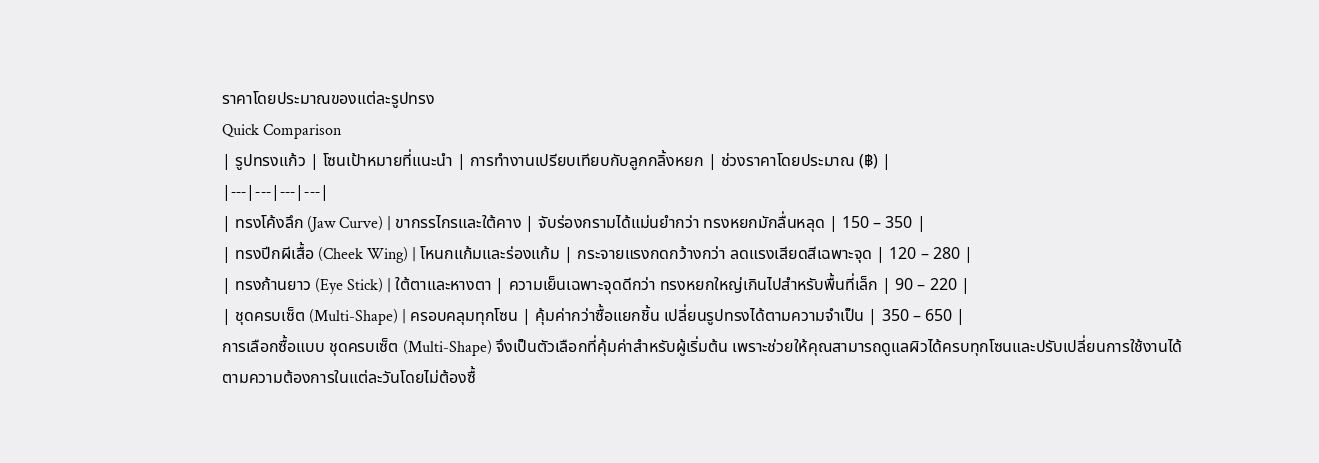ราคาโดยประมาณของแต่ละรูปทรง
Quick Comparison
| รูปทรงแก้ว | โซนเป้าหมายที่แนะนำ | การทำงานเปรียบเทียบกับลูกกลิ้งหยก | ช่วงราคาโดยประมาณ (฿) |
|---|---|---|---|
| ทรงโค้งลึก (Jaw Curve) | ขากรรไกรและใต้คาง | จับร่องกรามได้แม่นยำกว่า ทรงหยกมักลื่นหลุด | 150 – 350 |
| ทรงปีกผีเสื้อ (Cheek Wing) | โหนกแก้มและร่องแก้ม | กระจายแรงกดกว้างกว่า ลดแรงเสียดสีเฉพาะจุด | 120 – 280 |
| ทรงก้านยาว (Eye Stick) | ใต้ตาและหางตา | ความเย็นเฉพาะจุดดีกว่า ทรงหยกใหญ่เกินไปสำหรับพื้นที่เล็ก | 90 – 220 |
| ชุดครบเซ็ต (Multi-Shape) | ครอบคลุมทุกโซน | คุ้มค่ากว่าซื้อแยกชิ้น เปลี่ยนรูปทรงได้ตามความจำเป็น | 350 – 650 |
การเลือกซื้อแบบ ชุดครบเซ็ต (Multi-Shape) จึงเป็นตัวเลือกที่คุ้มค่าสำหรับผู้เริ่มต้น เพราะช่วยให้คุณสามารถดูแลผิวได้ครบทุกโซนและปรับเปลี่ยนการใช้งานได้ตามความต้องการในแต่ละวันโดยไม่ต้องซื้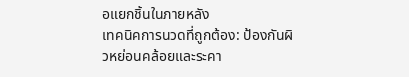อแยกชิ้นในภายหลัง
เทคนิคการนวดที่ถูกต้อง: ป้องกันผิวหย่อนคล้อยและระคา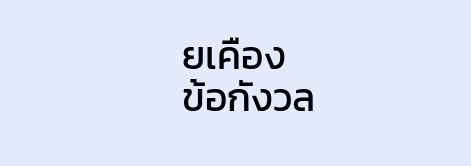ยเคือง
ข้อกังวล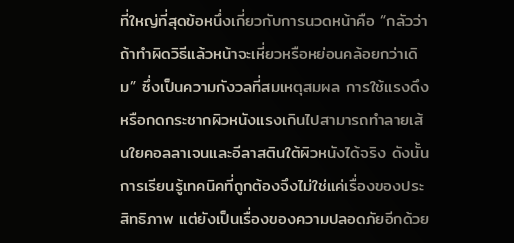ที่ใหญ่ที่สุดข้อหนึ่งเกี่ยวกับการนวดหน้าคือ “กลัวว่าถ้าทำผิดวิธีแล้วหน้าจะเหี่ยวหรือหย่อนคล้อยกว่าเดิม” ซึ่งเป็นความกังวลที่สมเหตุสมผล การใช้แรงดึงหรือกดกระชากผิวหนังแรงเกินไปสามารถทำลายเส้นใยคอลลาเจนและอีลาสตินใต้ผิวหนังได้จริง ดังนั้น การเรียนรู้เทคนิคที่ถูกต้องจึงไม่ใช่แค่เรื่องของประสิทธิภาพ แต่ยังเป็นเรื่องของความปลอดภัยอีกด้วย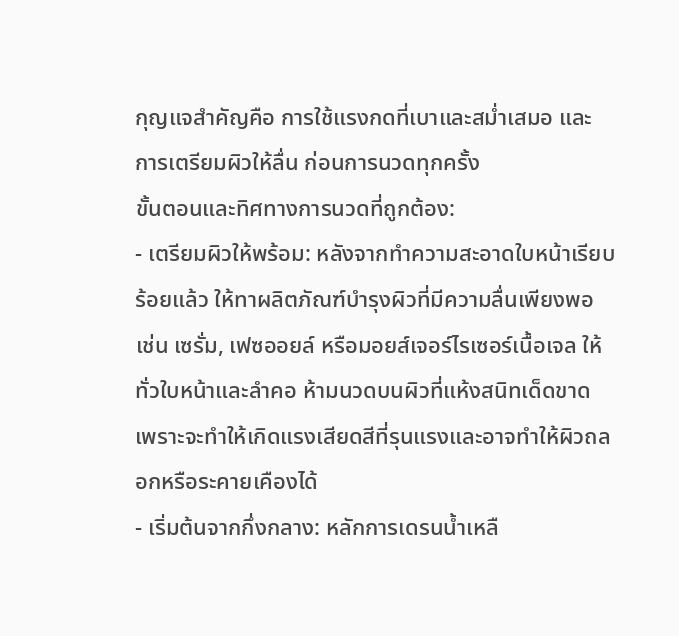กุญแจสำคัญคือ การใช้แรงกดที่เบาและสม่ำเสมอ และ การเตรียมผิวให้ลื่น ก่อนการนวดทุกครั้ง
ขั้นตอนและทิศทางการนวดที่ถูกต้อง:
- เตรียมผิวให้พร้อม: หลังจากทำความสะอาดใบหน้าเรียบร้อยแล้ว ให้ทาผลิตภัณฑ์บำรุงผิวที่มีความลื่นเพียงพอ เช่น เซรั่ม, เฟซออยล์ หรือมอยส์เจอร์ไรเซอร์เนื้อเจล ให้ทั่วใบหน้าและลำคอ ห้ามนวดบนผิวที่แห้งสนิทเด็ดขาด เพราะจะทำให้เกิดแรงเสียดสีที่รุนแรงและอาจทำให้ผิวถลอกหรือระคายเคืองได้
- เริ่มต้นจากกึ่งกลาง: หลักการเดรนน้ำเหลื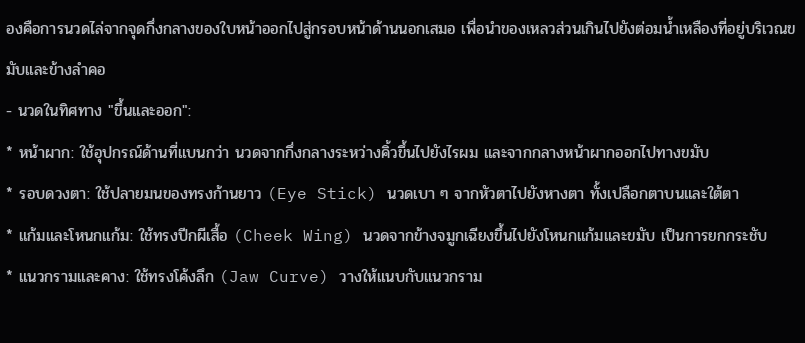องคือการนวดไล่จากจุดกึ่งกลางของใบหน้าออกไปสู่กรอบหน้าด้านนอกเสมอ เพื่อนำของเหลวส่วนเกินไปยังต่อมน้ำเหลืองที่อยู่บริเวณขมับและข้างลำคอ
- นวดในทิศทาง "ขึ้นและออก":
* หน้าผาก: ใช้อุปกรณ์ด้านที่แบนกว่า นวดจากกึ่งกลางระหว่างคิ้วขึ้นไปยังไรผม และจากกลางหน้าผากออกไปทางขมับ
* รอบดวงตา: ใช้ปลายมนของทรงก้านยาว (Eye Stick) นวดเบา ๆ จากหัวตาไปยังหางตา ทั้งเปลือกตาบนและใต้ตา
* แก้มและโหนกแก้ม: ใช้ทรงปีกผีเสื้อ (Cheek Wing) นวดจากข้างจมูกเฉียงขึ้นไปยังโหนกแก้มและขมับ เป็นการยกกระชับ
* แนวกรามและคาง: ใช้ทรงโค้งลึก (Jaw Curve) วางให้แนบกับแนวกราม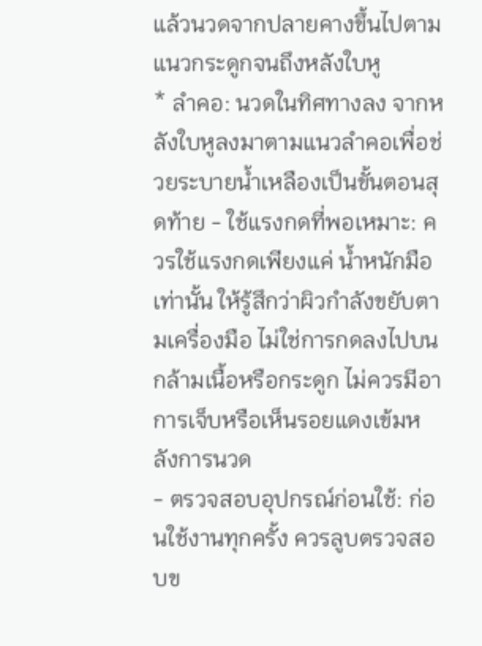แล้วนวดจากปลายคางขึ้นไปตามแนวกระดูกจนถึงหลังใบหู
* ลำคอ: นวดในทิศทางลง จากหลังใบหูลงมาตามแนวลำคอเพื่อช่วยระบายน้ำเหลืองเป็นขั้นตอนสุดท้าย - ใช้แรงกดที่พอเหมาะ: ควรใช้แรงกดเพียงแค่ น้ำหนักมือ เท่านั้น ให้รู้สึกว่าผิวกำลังขยับตามเครื่องมือ ไม่ใช่การกดลงไปบนกล้ามเนื้อหรือกระดูก ไม่ควรมีอาการเจ็บหรือเห็นรอยแดงเข้มหลังการนวด
- ตรวจสอบอุปกรณ์ก่อนใช้: ก่อนใช้งานทุกครั้ง ควรลูบตรวจสอบข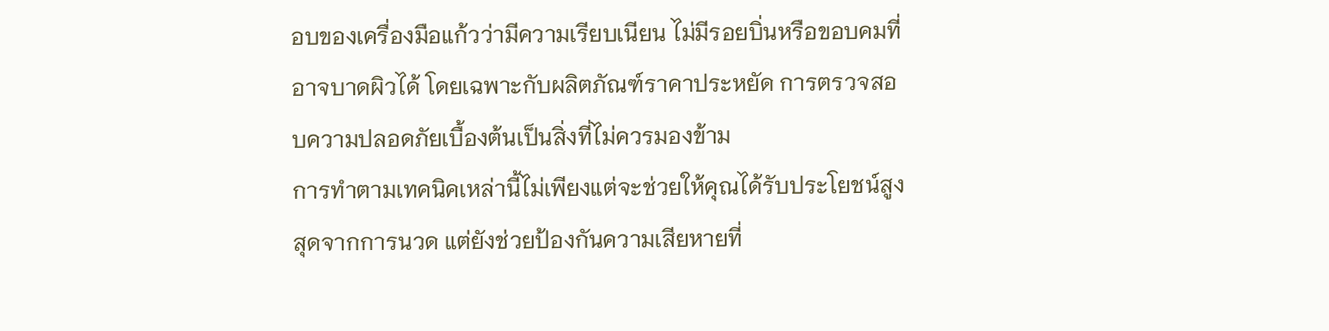อบของเครื่องมือแก้วว่ามีความเรียบเนียน ไม่มีรอยบิ่นหรือขอบคมที่อาจบาดผิวได้ โดยเฉพาะกับผลิตภัณฑ์ราคาประหยัด การตรวจสอบความปลอดภัยเบื้องต้นเป็นสิ่งที่ไม่ควรมองข้าม
การทำตามเทคนิคเหล่านี้ไม่เพียงแต่จะช่วยให้คุณได้รับประโยชน์สูงสุดจากการนวด แต่ยังช่วยป้องกันความเสียหายที่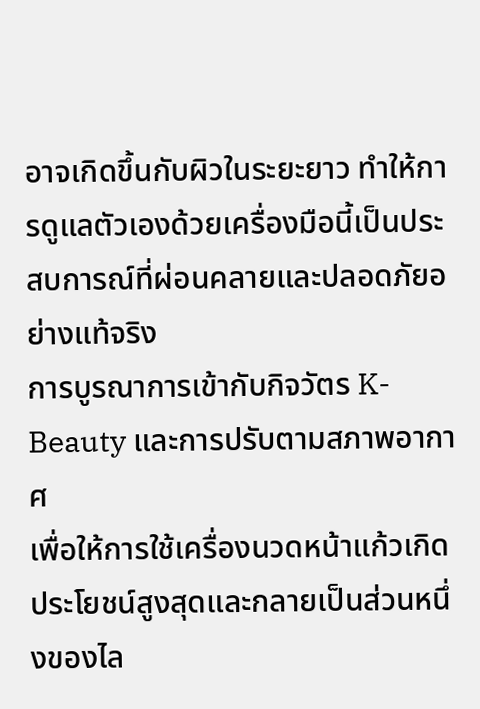อาจเกิดขึ้นกับผิวในระยะยาว ทำให้การดูแลตัวเองด้วยเครื่องมือนี้เป็นประสบการณ์ที่ผ่อนคลายและปลอดภัยอย่างแท้จริง
การบูรณาการเข้ากับกิจวัตร K-Beauty และการปรับตามสภาพอากาศ
เพื่อให้การใช้เครื่องนวดหน้าแก้วเกิดประโยชน์สูงสุดและกลายเป็นส่วนหนึ่งของไล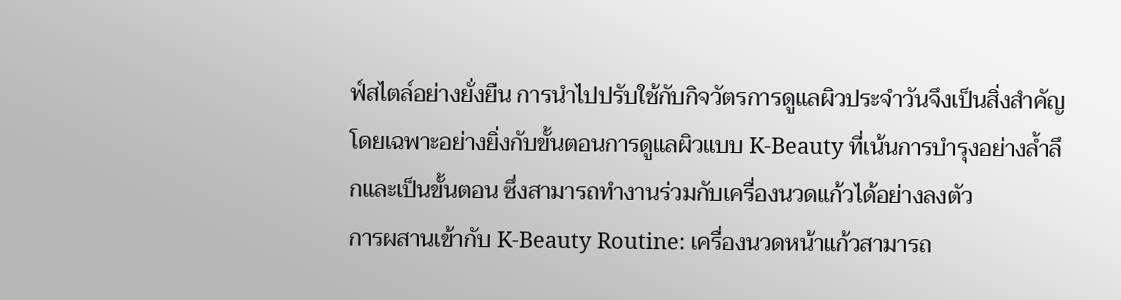ฟ์สไตล์อย่างยั่งยืน การนำไปปรับใช้กับกิจวัตรการดูแลผิวประจำวันจึงเป็นสิ่งสำคัญ โดยเฉพาะอย่างยิ่งกับขั้นตอนการดูแลผิวแบบ K-Beauty ที่เน้นการบำรุงอย่างล้ำลึกและเป็นขั้นตอน ซึ่งสามารถทำงานร่วมกับเครื่องนวดแก้วได้อย่างลงตัว
การผสานเข้ากับ K-Beauty Routine: เครื่องนวดหน้าแก้วสามารถ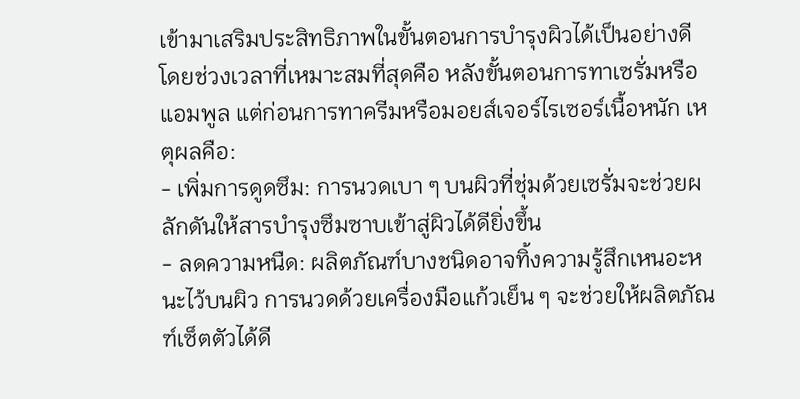เข้ามาเสริมประสิทธิภาพในขั้นตอนการบำรุงผิวได้เป็นอย่างดี โดยช่วงเวลาที่เหมาะสมที่สุดคือ หลังขั้นตอนการทาเซรั่มหรือแอมพูล แต่ก่อนการทาครีมหรือมอยส์เจอร์ไรเซอร์เนื้อหนัก เหตุผลคือ:
- เพิ่มการดูดซึม: การนวดเบา ๆ บนผิวที่ชุ่มด้วยเซรั่มจะช่วยผลักดันให้สารบำรุงซึมซาบเข้าสู่ผิวได้ดียิ่งขึ้น
- ลดความหนืด: ผลิตภัณฑ์บางชนิดอาจทิ้งความรู้สึกเหนอะหนะไว้บนผิว การนวดด้วยเครื่องมือแก้วเย็น ๆ จะช่วยให้ผลิตภัณฑ์เซ็ตตัวได้ดี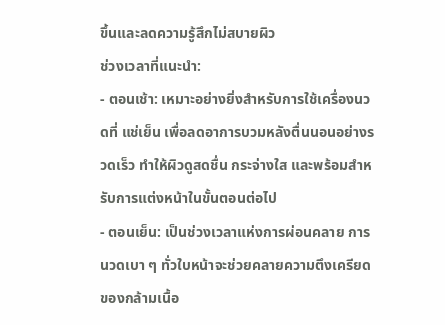ขึ้นและลดความรู้สึกไม่สบายผิว
ช่วงเวลาที่แนะนำ:
- ตอนเช้า: เหมาะอย่างยิ่งสำหรับการใช้เครื่องนวดที่ แช่เย็น เพื่อลดอาการบวมหลังตื่นนอนอย่างรวดเร็ว ทำให้ผิวดูสดชื่น กระจ่างใส และพร้อมสำหรับการแต่งหน้าในขั้นตอนต่อไป
- ตอนเย็น: เป็นช่วงเวลาแห่งการผ่อนคลาย การนวดเบา ๆ ทั่วใบหน้าจะช่วยคลายความตึงเครียดของกล้ามเนื้อ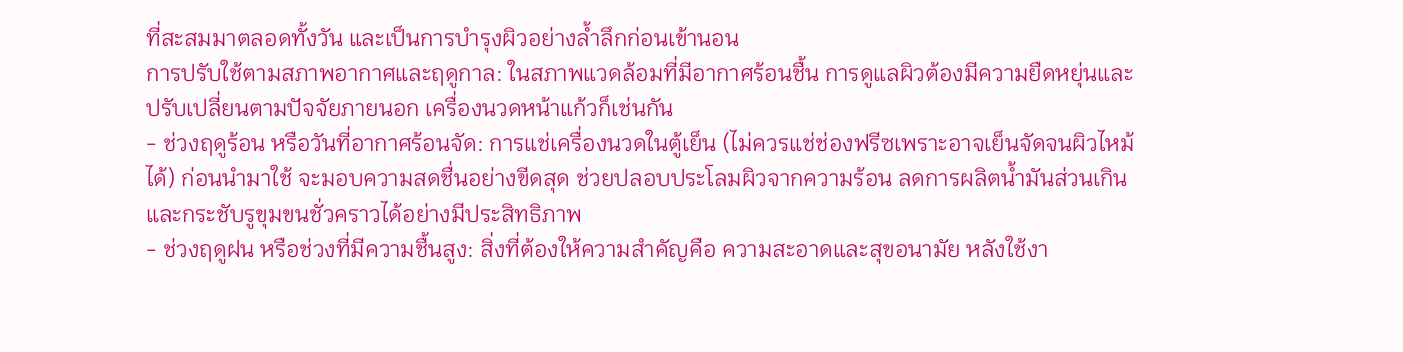ที่สะสมมาตลอดทั้งวัน และเป็นการบำรุงผิวอย่างล้ำลึกก่อนเข้านอน
การปรับใช้ตามสภาพอากาศและฤดูกาล: ในสภาพแวดล้อมที่มีอากาศร้อนชื้น การดูแลผิวต้องมีความยืดหยุ่นและปรับเปลี่ยนตามปัจจัยภายนอก เครื่องนวดหน้าแก้วก็เช่นกัน
- ช่วงฤดูร้อน หรือวันที่อากาศร้อนจัด: การแช่เครื่องนวดในตู้เย็น (ไม่ควรแช่ช่องฟรีซเพราะอาจเย็นจัดจนผิวไหม้ได้) ก่อนนำมาใช้ จะมอบความสดชื่นอย่างขีดสุด ช่วยปลอบประโลมผิวจากความร้อน ลดการผลิตน้ำมันส่วนเกิน และกระชับรูขุมขนชั่วคราวได้อย่างมีประสิทธิภาพ
- ช่วงฤดูฝน หรือช่วงที่มีความชื้นสูง: สิ่งที่ต้องให้ความสำคัญคือ ความสะอาดและสุขอนามัย หลังใช้งา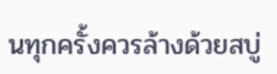นทุกครั้งควรล้างด้วยสบู่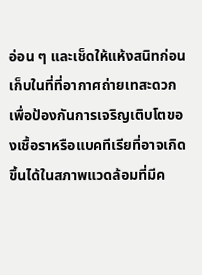อ่อน ๆ และเช็ดให้แห้งสนิทก่อนเก็บในที่ที่อากาศถ่ายเทสะดวก เพื่อป้องกันการเจริญเติบโตของเชื้อราหรือแบคทีเรียที่อาจเกิดขึ้นได้ในสภาพแวดล้อมที่มีค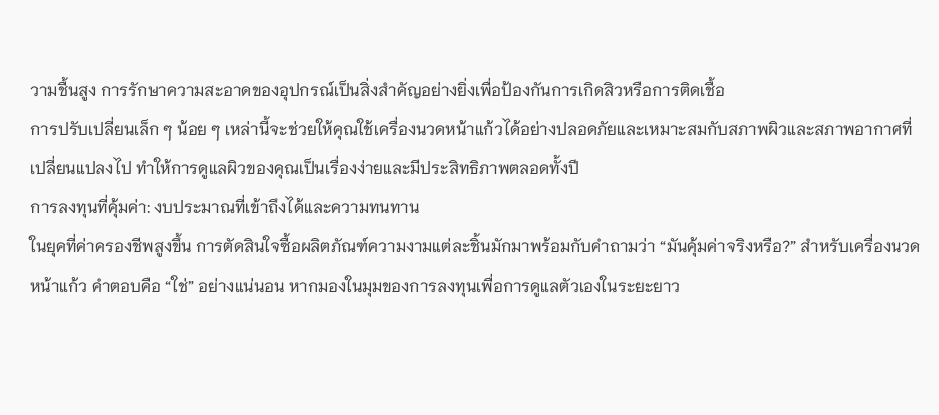วามชื้นสูง การรักษาความสะอาดของอุปกรณ์เป็นสิ่งสำคัญอย่างยิ่งเพื่อป้องกันการเกิดสิวหรือการติดเชื้อ
การปรับเปลี่ยนเล็ก ๆ น้อย ๆ เหล่านี้จะช่วยให้คุณใช้เครื่องนวดหน้าแก้วได้อย่างปลอดภัยและเหมาะสมกับสภาพผิวและสภาพอากาศที่เปลี่ยนแปลงไป ทำให้การดูแลผิวของคุณเป็นเรื่องง่ายและมีประสิทธิภาพตลอดทั้งปี
การลงทุนที่คุ้มค่า: งบประมาณที่เข้าถึงได้และความทนทาน
ในยุคที่ค่าครองชีพสูงขึ้น การตัดสินใจซื้อผลิตภัณฑ์ความงามแต่ละชิ้นมักมาพร้อมกับคำถามว่า “มันคุ้มค่าจริงหรือ?” สำหรับเครื่องนวดหน้าแก้ว คำตอบคือ “ใช่” อย่างแน่นอน หากมองในมุมของการลงทุนเพื่อการดูแลตัวเองในระยะยาว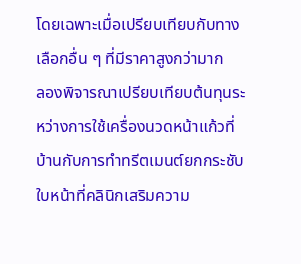โดยเฉพาะเมื่อเปรียบเทียบกับทางเลือกอื่น ๆ ที่มีราคาสูงกว่ามาก
ลองพิจารณาเปรียบเทียบต้นทุนระหว่างการใช้เครื่องนวดหน้าแก้วที่บ้านกับการทำทรีตเมนต์ยกกระชับใบหน้าที่คลินิกเสริมความ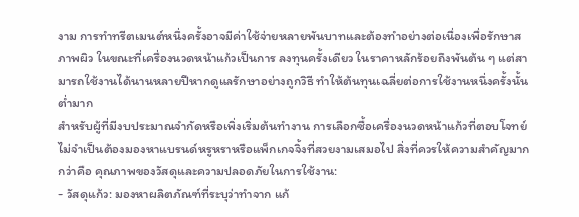งาม การทำทรีตเมนต์หนึ่งครั้งอาจมีค่าใช้จ่ายหลายพันบาทและต้องทำอย่างต่อเนื่องเพื่อรักษาสภาพผิว ในขณะที่เครื่องนวดหน้าแก้วเป็นการ ลงทุนครั้งเดียว ในราคาหลักร้อยถึงพันต้น ๆ แต่สามารถใช้งานได้นานหลายปีหากดูแลรักษาอย่างถูกวิธี ทำให้ต้นทุนเฉลี่ยต่อการใช้งานหนึ่งครั้งนั้นต่ำมาก
สำหรับผู้ที่มีงบประมาณจำกัดหรือเพิ่งเริ่มต้นทำงาน การเลือกซื้อเครื่องนวดหน้าแก้วที่ตอบโจทย์ไม่จำเป็นต้องมองหาแบรนด์หรูหราหรือแพ็กเกจจิ้งที่สวยงามเสมอไป สิ่งที่ควรให้ความสำคัญมากกว่าคือ คุณภาพของวัสดุและความปลอดภัยในการใช้งาน:
- วัสดุแก้ว: มองหาผลิตภัณฑ์ที่ระบุว่าทำจาก แก้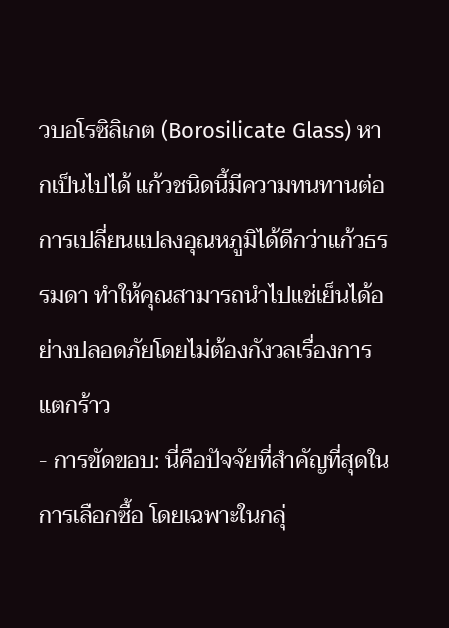วบอโรซิลิเกต (Borosilicate Glass) หากเป็นไปได้ แก้วชนิดนี้มีความทนทานต่อการเปลี่ยนแปลงอุณหภูมิได้ดีกว่าแก้วธรรมดา ทำให้คุณสามารถนำไปแช่เย็นได้อย่างปลอดภัยโดยไม่ต้องกังวลเรื่องการแตกร้าว
- การขัดขอบ: นี่คือปัจจัยที่สำคัญที่สุดในการเลือกซื้อ โดยเฉพาะในกลุ่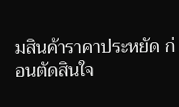มสินค้าราคาประหยัด ก่อนตัดสินใจ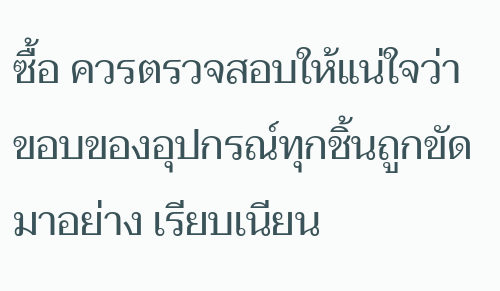ซื้อ ควรตรวจสอบให้แน่ใจว่าขอบของอุปกรณ์ทุกชิ้นถูกขัดมาอย่าง เรียบเนียน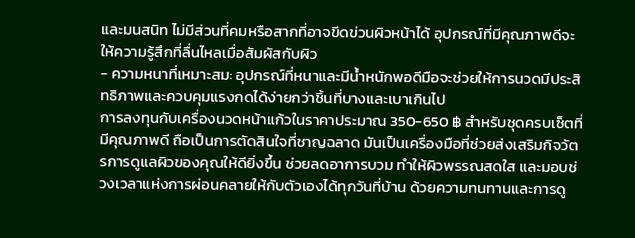และมนสนิท ไม่มีส่วนที่คมหรือสากที่อาจขีดข่วนผิวหน้าได้ อุปกรณ์ที่มีคุณภาพดีจะให้ความรู้สึกที่ลื่นไหลเมื่อสัมผัสกับผิว
- ความหนาที่เหมาะสม: อุปกรณ์ที่หนาและมีน้ำหนักพอดีมือจะช่วยให้การนวดมีประสิทธิภาพและควบคุมแรงกดได้ง่ายกว่าชิ้นที่บางและเบาเกินไป
การลงทุนกับเครื่องนวดหน้าแก้วในราคาประมาณ 350-650 ฿ สำหรับชุดครบเซ็ตที่มีคุณภาพดี ถือเป็นการตัดสินใจที่ชาญฉลาด มันเป็นเครื่องมือที่ช่วยส่งเสริมกิจวัตรการดูแลผิวของคุณให้ดียิ่งขึ้น ช่วยลดอาการบวม ทำให้ผิวพรรณสดใส และมอบช่วงเวลาแห่งการผ่อนคลายให้กับตัวเองได้ทุกวันที่บ้าน ด้วยความทนทานและการดู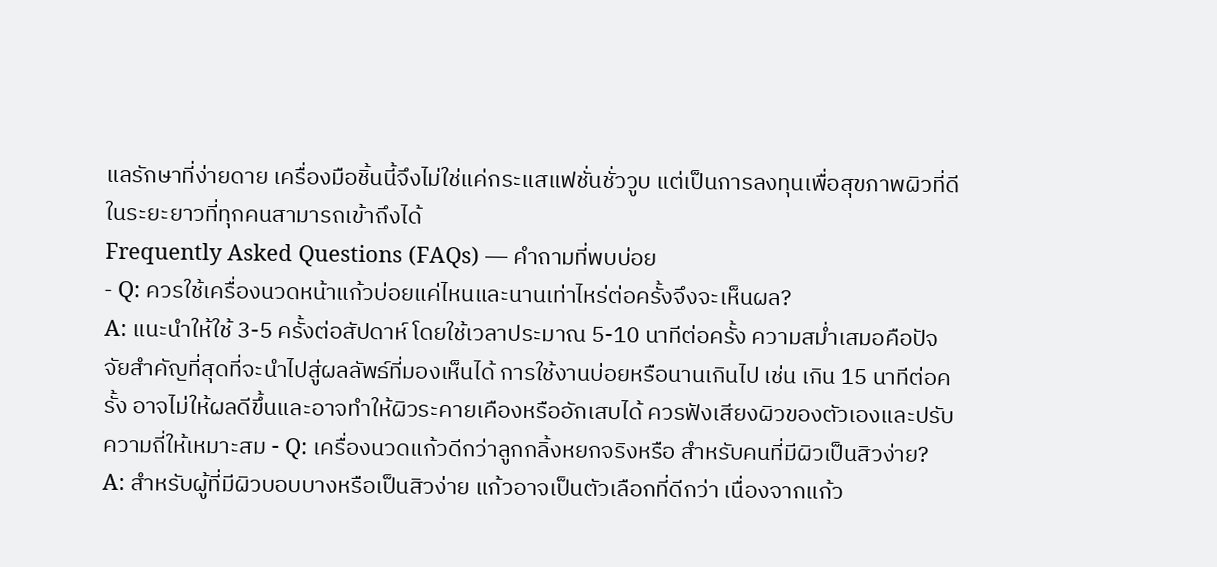แลรักษาที่ง่ายดาย เครื่องมือชิ้นนี้จึงไม่ใช่แค่กระแสแฟชั่นชั่ววูบ แต่เป็นการลงทุนเพื่อสุขภาพผิวที่ดีในระยะยาวที่ทุกคนสามารถเข้าถึงได้
Frequently Asked Questions (FAQs) — คำถามที่พบบ่อย
- Q: ควรใช้เครื่องนวดหน้าแก้วบ่อยแค่ไหนและนานเท่าไหร่ต่อครั้งจึงจะเห็นผล?
A: แนะนำให้ใช้ 3-5 ครั้งต่อสัปดาห์ โดยใช้เวลาประมาณ 5-10 นาทีต่อครั้ง ความสม่ำเสมอคือปัจจัยสำคัญที่สุดที่จะนำไปสู่ผลลัพธ์ที่มองเห็นได้ การใช้งานบ่อยหรือนานเกินไป เช่น เกิน 15 นาทีต่อครั้ง อาจไม่ให้ผลดีขึ้นและอาจทำให้ผิวระคายเคืองหรืออักเสบได้ ควรฟังเสียงผิวของตัวเองและปรับความถี่ให้เหมาะสม - Q: เครื่องนวดแก้วดีกว่าลูกกลิ้งหยกจริงหรือ สำหรับคนที่มีผิวเป็นสิวง่าย?
A: สำหรับผู้ที่มีผิวบอบบางหรือเป็นสิวง่าย แก้วอาจเป็นตัวเลือกที่ดีกว่า เนื่องจากแก้ว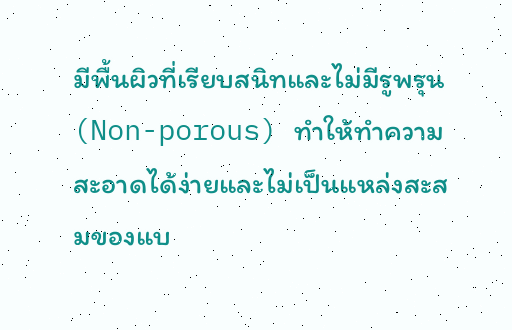มีพื้นผิวที่เรียบสนิทและไม่มีรูพรุน (Non-porous) ทำให้ทำความสะอาดได้ง่ายและไม่เป็นแหล่งสะสมของแบ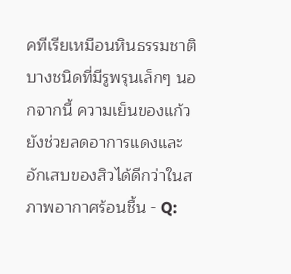คทีเรียเหมือนหินธรรมชาติบางชนิดที่มีรูพรุนเล็กๆ นอกจากนี้ ความเย็นของแก้วยังช่วยลดอาการแดงและอักเสบของสิวได้ดีกว่าในสภาพอากาศร้อนชื้น - Q: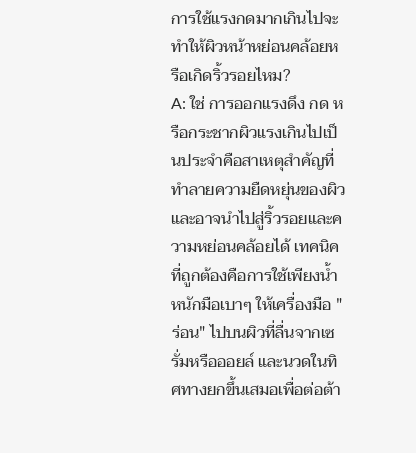การใช้แรงกดมากเกินไปจะทำให้ผิวหน้าหย่อนคล้อยหรือเกิดริ้วรอยไหม?
A: ใช่ การออกแรงดึง กด หรือกระชากผิวแรงเกินไปเป็นประจำคือสาเหตุสำคัญที่ทำลายความยืดหยุ่นของผิวและอาจนำไปสู่ริ้วรอยและความหย่อนคล้อยได้ เทคนิคที่ถูกต้องคือการใช้เพียงน้ำหนักมือเบาๆ ให้เครื่องมือ "ร่อน" ไปบนผิวที่ลื่นจากเซรั่มหรือออยล์ และนวดในทิศทางยกขึ้นเสมอเพื่อต่อต้า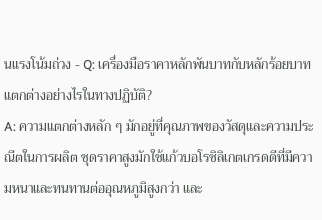นแรงโน้มถ่วง - Q: เครื่องมือราคาหลักพันบาทกับหลักร้อยบาทแตกต่างอย่างไรในทางปฏิบัติ?
A: ความแตกต่างหลัก ๆ มักอยู่ที่คุณภาพของวัสดุและความประณีตในการผลิต ชุดราคาสูงมักใช้แก้วบอโรซิลิเกตเกรดดีที่มีความหนาและทนทานต่ออุณหภูมิสูงกว่า และ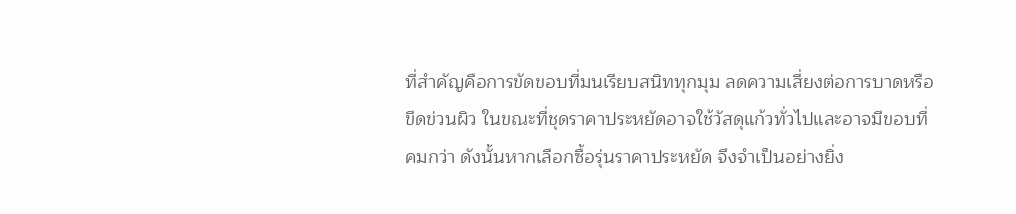ที่สำคัญคือการขัดขอบที่มนเรียบสนิททุกมุม ลดความเสี่ยงต่อการบาดหรือขีดข่วนผิว ในขณะที่ชุดราคาประหยัดอาจใช้วัสดุแก้วทั่วไปและอาจมีขอบที่คมกว่า ดังนั้นหากเลือกซื้อรุ่นราคาประหยัด จึงจำเป็นอย่างยิ่ง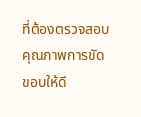ที่ต้องตรวจสอบคุณภาพการขัดขอบให้ดี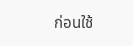ก่อนใช้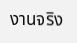งานจริง